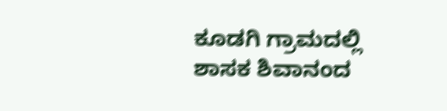ಕೂಡಗಿ ಗ್ರಾಮದಲ್ಲಿ ಶಾಸಕ ಶಿವಾನಂದ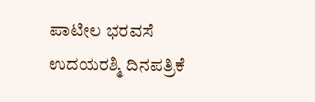ಪಾಟೀಲ ಭರವಸೆ
ಉದಯರಶ್ಮಿ ದಿನಪತ್ರಿಕೆ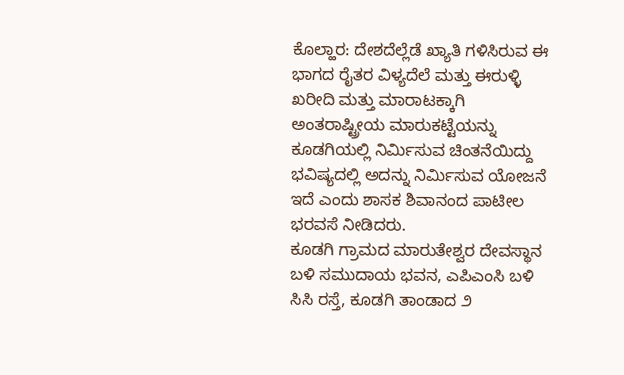ಕೊಲ್ಹಾರ: ದೇಶದೆಲ್ಲೆಡೆ ಖ್ಯಾತಿ ಗಳಿಸಿರುವ ಈ ಭಾಗದ ರೈತರ ವಿಳ್ಯದೆಲೆ ಮತ್ತು ಈರುಳ್ಳಿ ಖರೀದಿ ಮತ್ತು ಮಾರಾಟಕ್ಕಾಗಿ ಅಂತರಾಷ್ಟ್ರೀಯ ಮಾರುಕಟ್ಟೆಯನ್ನು ಕೂಡಗಿಯಲ್ಲಿ ನಿರ್ಮಿಸುವ ಚಿಂತನೆಯಿದ್ದು ಭವಿಷ್ಯದಲ್ಲಿ ಅದನ್ನು ನಿರ್ಮಿಸುವ ಯೋಜನೆ ಇದೆ ಎಂದು ಶಾಸಕ ಶಿವಾನಂದ ಪಾಟೀಲ ಭರವಸೆ ನೀಡಿದರು.
ಕೂಡಗಿ ಗ್ರಾಮದ ಮಾರುತೇಶ್ವರ ದೇವಸ್ಥಾನ ಬಳಿ ಸಮುದಾಯ ಭವನ, ಎಪಿಎಂಸಿ ಬಳಿ ಸಿಸಿ ರಸ್ತೆ, ಕೂಡಗಿ ತಾಂಡಾದ ೨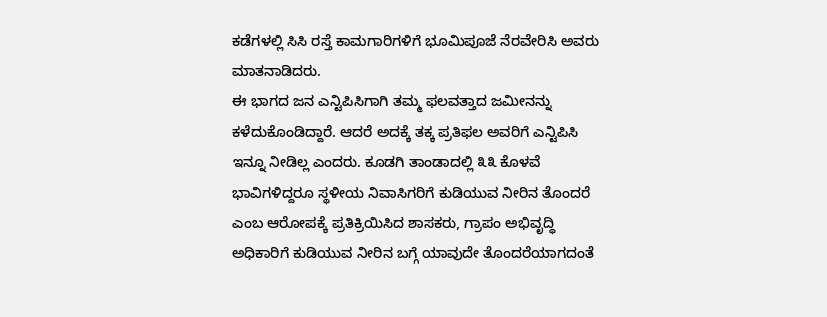ಕಡೆಗಳಲ್ಲಿ ಸಿಸಿ ರಸ್ತೆ ಕಾಮಗಾರಿಗಳಿಗೆ ಭೂಮಿಪೂಜೆ ನೆರವೇರಿಸಿ ಅವರು ಮಾತನಾಡಿದರು.
ಈ ಭಾಗದ ಜನ ಎನ್ಟಿಪಿಸಿಗಾಗಿ ತಮ್ಮ ಫಲವತ್ತಾದ ಜಮೀನನ್ನು ಕಳೆದುಕೊಂಡಿದ್ದಾರೆ. ಆದರೆ ಅದಕ್ಕೆ ತಕ್ಕ ಪ್ರತಿಫಲ ಅವರಿಗೆ ಎನ್ಟಿಪಿಸಿ ಇನ್ನೂ ನೀಡಿಲ್ಲ ಎಂದರು. ಕೂಡಗಿ ತಾಂಡಾದಲ್ಲಿ ೩೩ ಕೊಳವೆ ಭಾವಿಗಳಿದ್ದರೂ ಸ್ಥಳೀಯ ನಿವಾಸಿಗರಿಗೆ ಕುಡಿಯುವ ನೀರಿನ ತೊಂದರೆ ಎಂಬ ಆರೋಪಕ್ಕೆ ಪ್ರತಿಕ್ರಿಯಿಸಿದ ಶಾಸಕರು, ಗ್ರಾಪಂ ಅಭಿವೃದ್ಧಿ ಅಧಿಕಾರಿಗೆ ಕುಡಿಯುವ ನೀರಿನ ಬಗ್ಗೆ ಯಾವುದೇ ತೊಂದರೆಯಾಗದಂತೆ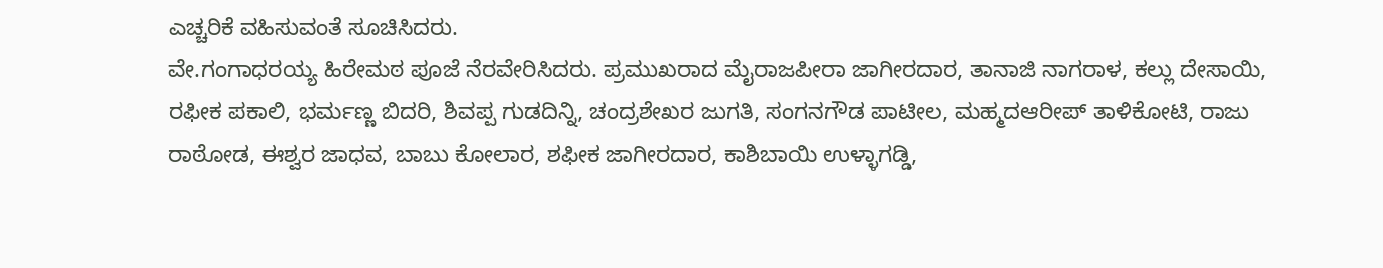ಎಚ್ಚರಿಕೆ ವಹಿಸುವಂತೆ ಸೂಚಿಸಿದರು.
ವೇ.ಗಂಗಾಧರಯ್ಯ ಹಿರೇಮಠ ಪೂಜೆ ನೆರವೇರಿಸಿದರು. ಪ್ರಮುಖರಾದ ಮೈರಾಜಪೀರಾ ಜಾಗೀರದಾರ, ತಾನಾಜಿ ನಾಗರಾಳ, ಕಲ್ಲು ದೇಸಾಯಿ, ರಫೀಕ ಪಕಾಲಿ, ಭರ್ಮಣ್ಣ ಬಿದರಿ, ಶಿವಪ್ಪ ಗುಡದಿನ್ನಿ, ಚಂದ್ರಶೇಖರ ಜುಗತಿ, ಸಂಗನಗೌಡ ಪಾಟೀಲ, ಮಹ್ಮದಆರೀಪ್ ತಾಳಿಕೋಟಿ, ರಾಜು ರಾಠೋಡ, ಈಶ್ವರ ಜಾಧವ, ಬಾಬು ಕೋಲಾರ, ಶಫೀಕ ಜಾಗೀರದಾರ, ಕಾಶಿಬಾಯಿ ಉಳ್ಳಾಗಡ್ಡಿ,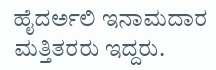ಹೈದರ್ಅಲಿ ಇನಾಮದಾರ ಮತ್ತಿತರರು ಇದ್ದರು.